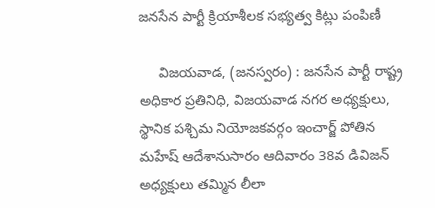జనసేన పార్టీ క్రియాశీలక సభ్యత్వ కిట్లు పంపిణీ

     విజయవాడ, (జనస్వరం) : జనసేన పార్టీ రాష్ట్ర అధికార ప్రతినిధి, విజయవాడ నగర అధ్యక్షులు, స్థానిక పశ్చిమ నియోజకవర్గం ఇంచార్జ్ పోతిన మహేష్ ఆదేశానుసారం ఆదివారం 38వ డివిజన్ అధ్యక్షులు తమ్మిన లీలా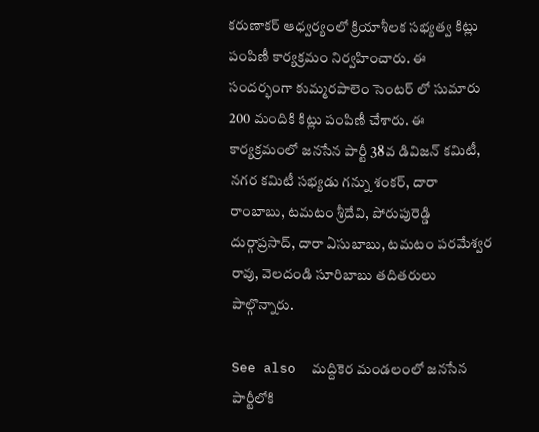కరుణాకర్ ఆధ్వర్యంలో క్రియాశీలక సభ్యత్వ కిట్లు పంపిణీ కార్యక్రమం నిర్వహించారు. ఈ సందర్భంగా కుమ్మరపాలెం సెంటర్ లో సుమారు 200 మందికి కిట్లు పంపిణీ చేశారు. ఈ కార్యక్రమంలో జనసేన పార్టీ 38వ డివిజన్ కమిటీ, నగర కమిటీ సభ్యడు గన్ను శంకర్, దారా రాంబాబు, టమటం శ్రీదేవి, పోరుపురెడ్డి దుర్గాప్రసాద్, దారా ఏసుబాబు, టమటం పరమేశ్వర రావు, వెలదండి సూరిబాబు తదితరులు పాల్గొన్నారు.

See also  మద్దికెర మండలంలో జనసేన పార్టీలోకి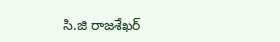సి.జి రాజశేఖర్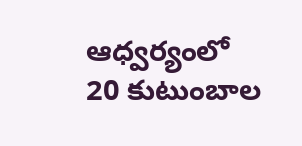ఆధ్వర్యంలో 20 కుటుంబాల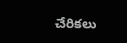చేరికలు